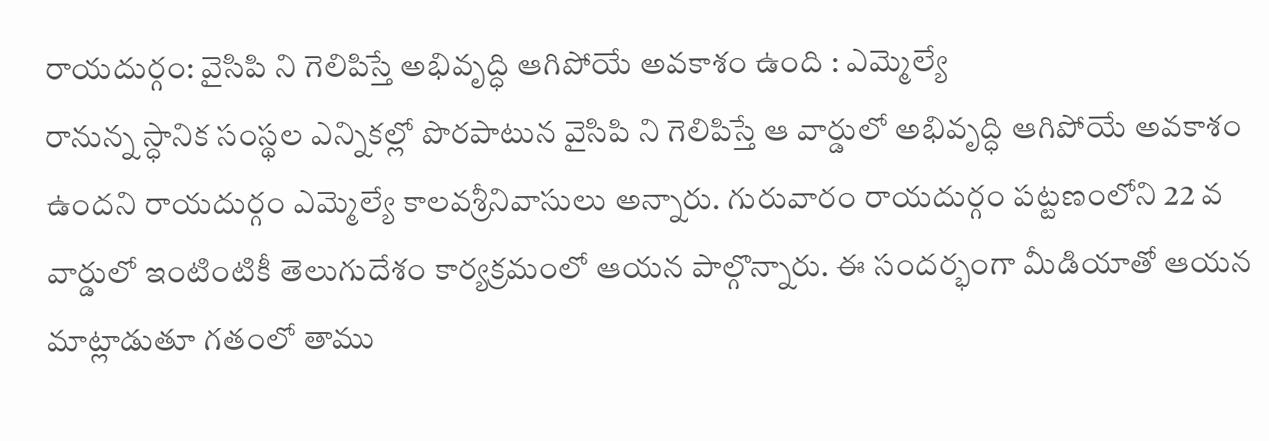రాయదుర్గం: వైసిపి ని గెలిపిస్తే అభివృద్ధి ఆగిపోయే అవకాశం ఉంది : ఎమ్మెల్యే
రానున్న స్ధానిక సంస్థల ఎన్నికల్లో పొరపాటున వైసిపి ని గెలిపిస్తే ఆ వార్డులో అభివృద్ధి ఆగిపోయే అవకాశం ఉందని రాయదుర్గం ఎమ్మెల్యే కాలవశ్రీనివాసులు అన్నారు. గురువారం రాయదుర్గం పట్టణంలోని 22 వ వార్డులో ఇంటింటికీ తెలుగుదేశం కార్యక్రమంలో ఆయన పాల్గొన్నారు. ఈ సందర్భంగా మీడియాతో ఆయన మాట్లాడుతూ గతంలో తాము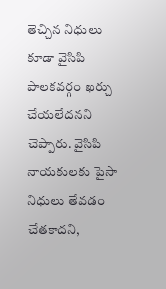తెచ్చిన నిధులు కూడా వైసిపి పాలకవర్గం ఖర్చు చేయలేదనని చెప్పారు. వైసిపి నాయకులకు పైసా నిధులు తేవడం చేతకాదని,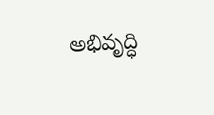అభివృద్ధి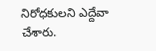నిరోధకులని ఎద్దేవా చేశారు.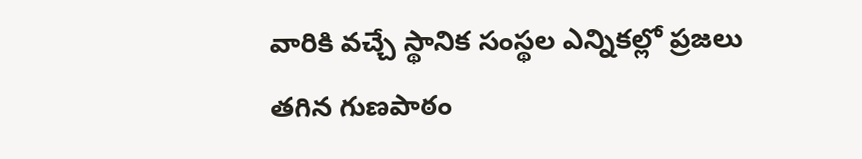వారికి వచ్చే స్థానిక సంస్థల ఎన్నికల్లో ప్రజలు తగిన గుణపాఠం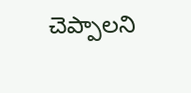చెప్పాలని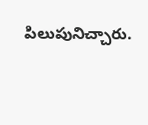పిలుపునిచ్చారు.